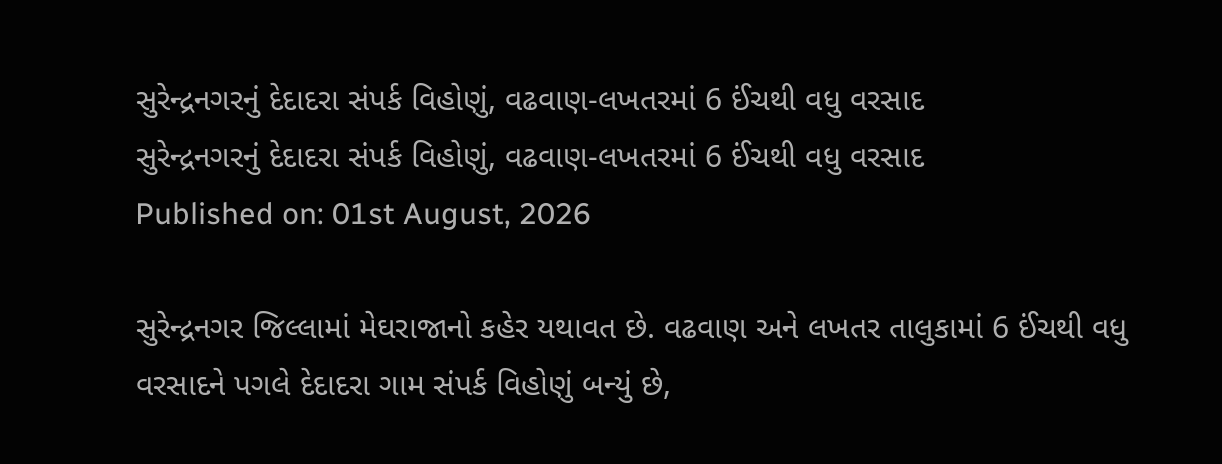સુરેન્દ્રનગરનું દેદાદરા સંપર્ક વિહોણું, વઢવાણ-લખતરમાં 6 ઈંચથી વધુ વરસાદ
સુરેન્દ્રનગરનું દેદાદરા સંપર્ક વિહોણું, વઢવાણ-લખતરમાં 6 ઈંચથી વધુ વરસાદ
Published on: 01st August, 2026

સુરેન્દ્રનગર જિલ્લામાં મેઘરાજાનો કહેર યથાવત છે. વઢવાણ અને લખતર તાલુકામાં 6 ઈંચથી વધુ વરસાદને પગલે દેદાદરા ગામ સંપર્ક વિહોણું બન્યું છે,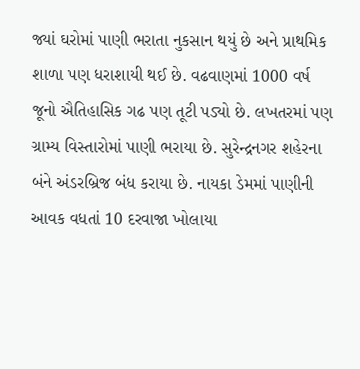જ્યાં ઘરોમાં પાણી ભરાતા નુકસાન થયું છે અને પ્રાથમિક શાળા પણ ધરાશાયી થઈ છે. વઢવાણમાં 1000 વર્ષ જૂનો ઐતિહાસિક ગઢ પણ તૂટી પડ્યો છે. લખતરમાં પણ ગ્રામ્ય વિસ્તારોમાં પાણી ભરાયા છે. સુરેન્દ્રનગર શહેરના બંને અંડરબ્રિજ બંધ કરાયા છે. નાયકા ડેમમાં પાણીની આવક વધતાં 10 દરવાજા ખોલાયા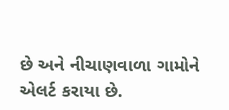છે અને નીચાણવાળા ગામોને એલર્ટ કરાયા છે.